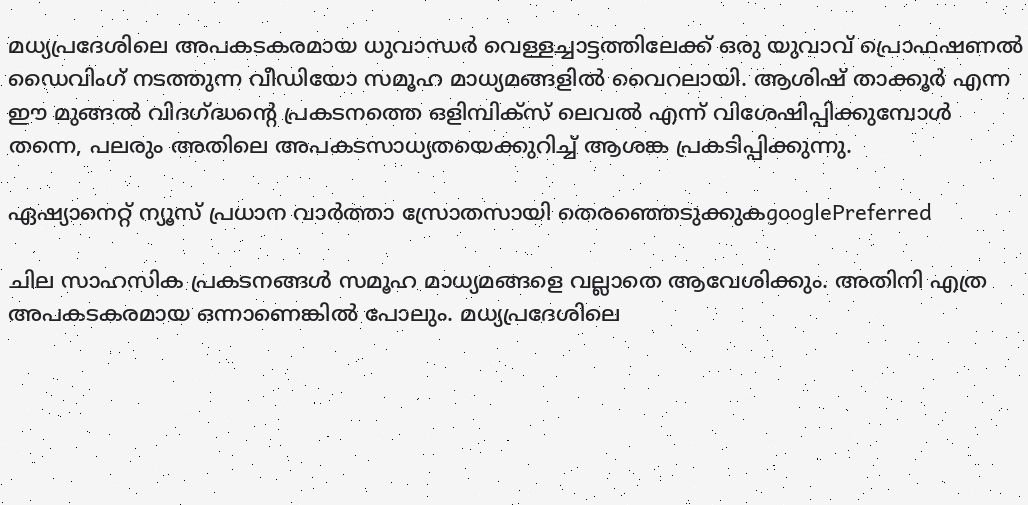മധ്യപ്രദേശിലെ അപകടകരമായ ധുവാന്ധർ വെള്ളച്ചാട്ടത്തിലേക്ക് ഒരു യുവാവ് പ്രൊഫഷണൽ ഡൈവിംഗ് നടത്തുന്ന വീഡിയോ സമൂഹ മാധ്യമങ്ങളിൽ വൈറലായി. ആശിഷ് താക്കൂർ എന്ന ഈ മുങ്ങൽ വിദഗ്ദ്ധന്റെ പ്രകടനത്തെ ഒളിമ്പിക്സ് ലെവൽ എന്ന് വിശേഷിപ്പിക്കുമ്പോൾ തന്നെ, പലരും അതിലെ അപകടസാധ്യതയെക്കുറിച്ച് ആശങ്ക പ്രകടിപ്പിക്കുന്നു.

ഏഷ്യാനെറ്റ് ന്യൂസ് പ്രധാന വാർത്താ സ്രോതസായി തെരഞ്ഞെടുക്കുകgooglePreferred

ചില സാഹസിക പ്രകടനങ്ങൾ സമൂഹ മാധ്യമങ്ങളെ വല്ലാതെ ആവേശിക്കും. അതിനി എത്ര അപകടകരമായ ഒന്നാണെങ്കിൽ പോലും. മധ്യപ്രദേശിലെ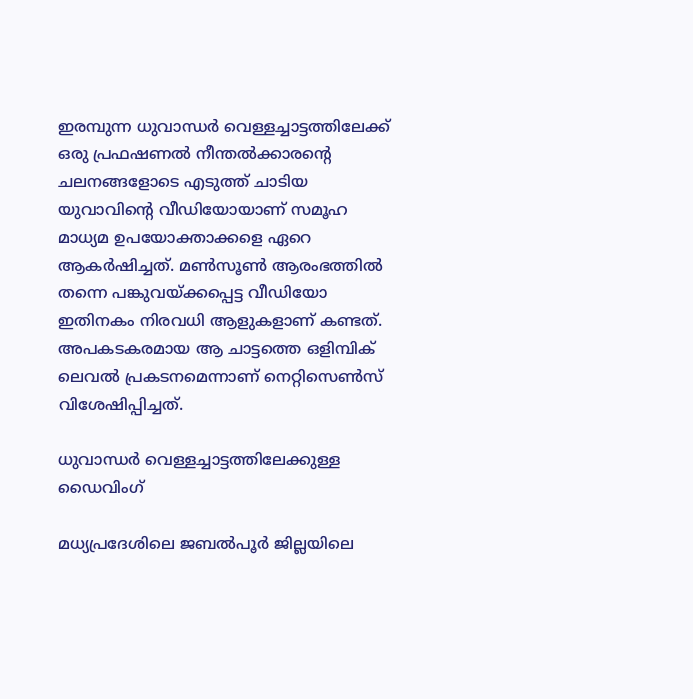ഇരമ്പുന്ന ധുവാന്ധർ വെള്ളച്ചാട്ടത്തിലേക്ക് ഒരു പ്രഫഷണൽ നീന്തൽക്കാരന്‍റെ ചലനങ്ങളോടെ എടുത്ത് ചാടിയ യുവാവിന്‍റെ വീഡിയോയാണ് സമൂഹ മാധ്യമ ഉപയോക്താക്കളെ ഏറെ ആകർഷിച്ചത്. മൺസൂൺ ആരംഭത്തിൽ തന്നെ പങ്കുവയ്ക്കപ്പെട്ട വീഡിയോ ഇതിനകം നിരവധി ആളുകളാണ് കണ്ടത്. അപകടകരമായ ആ ചാട്ടത്തെ ഒളിമ്പിക് ലെവൽ പ്രകടനമെന്നാണ് നെറ്റിസെൺസ് വിശേഷിപ്പിച്ചത്.

ധുവാന്ധർ വെള്ളച്ചാട്ടത്തിലേക്കുള്ള ഡൈവിംഗ്

മധ്യപ്രദേശിലെ ജബൽപൂർ ജില്ലയിലെ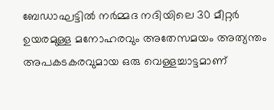ബേഡാഘട്ടിൽ നർമ്മദ നദിയിലെ 30 മീറ്റർ ഉയരമുള്ള മനോഹരവും അതേസമയം അത്യന്തം അപകടകരവുമായ ഒരു വെള്ളച്ചാട്ടമാണ്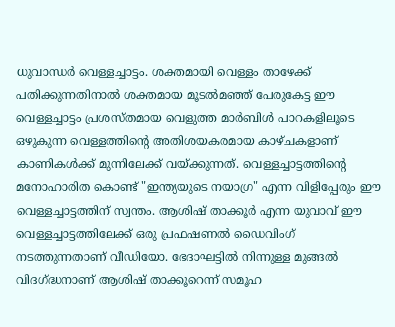ധുവാന്ധർ വെള്ളച്ചാട്ടം. ശക്തമായി വെള്ളം താഴേക്ക് പതിക്കുന്നതിനാൽ ശക്തമായ മൂടൽമഞ്ഞ് പേരുകേട്ട ഈ വെള്ളച്ചാട്ടം പ്രശസ്തമായ വെളുത്ത മാർബിൾ പാറകളിലൂടെ ഒഴുകുന്ന വെള്ളത്തിന്‍റെ അതിശയകരമായ കാഴ്ചകളാണ് കാണികൾക്ക് മുന്നിലേക്ക് വയ്ക്കുന്നത്. വെള്ളച്ചാട്ടത്തിന്‍റെ മനോഹാരിത കൊണ്ട് "ഇന്ത്യയുടെ നയാഗ്ര" എന്ന വിളിപ്പേരും ഈ വെള്ളച്ചാട്ടത്തിന് സ്വന്തം. ആശിഷ് താക്കൂർ എന്ന യുവാവ് ഈ വെള്ളച്ചാട്ടത്തിലേക്ക് ഒരു പ്രഫഷണൽ ഡൈവിംഗ് നടത്തുന്നതാണ് വീഡിയോ. ഭേദാഘട്ടിൽ നിന്നുള്ള മുങ്ങൽ വിദഗ്ദ്ധനാണ് ആശിഷ് താക്കൂറെന്ന് സമൂഹ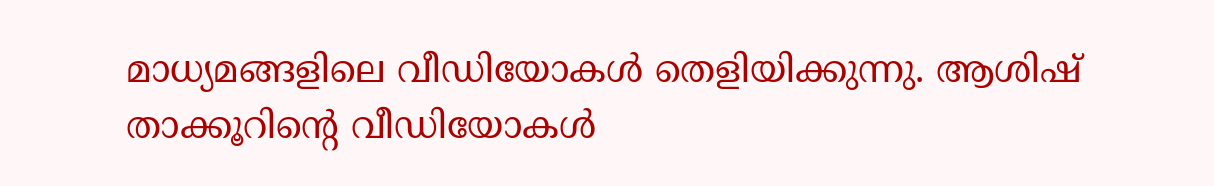മാധ്യമങ്ങളിലെ വീഡിയോകൾ തെളിയിക്കുന്നു. ആശിഷ് താക്കൂറിന്‍റെ വീഡിയോകൾ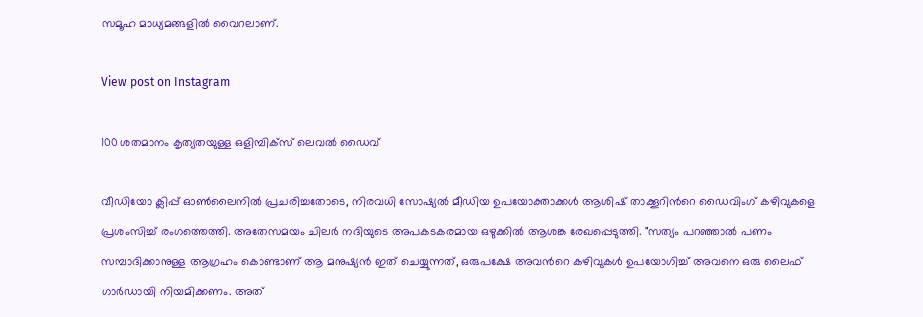സമൂഹ മാധ്യമങ്ങളിൽ വൈറലാണ്.

View post on Instagram

100 ശതമാനം കൃത്യതയുള്ള ഒളിമ്പിക്സ് ലെവൽ ഡൈവ്

വീഡിയോ ക്ലിപ്പ് ഓൺലൈനിൽ പ്രചരിച്ചതോടെ, നിരവധി സോഷ്യൽ മീഡിയ ഉപയോക്താക്കൾ ആശിഷ് താക്കൂറിന്‍റെ ഡൈവിംഗ് കഴിവുകളെ പ്രശംസിച്ച് രംഗത്തെത്തി. അതേസമയം ചിലർ നദിയുടെ അപകടകരമായ ഒഴുക്കിൽ ആശങ്ക രേഖപ്പെടുത്തി. "സത്യം പറഞ്ഞാൽ പണം സമ്പാദിക്കാനുള്ള ആഗ്രഹം കൊണ്ടാണ് ആ മനുഷ്യൻ ഇത് ചെയ്യുന്നത്, ഒരുപക്ഷേ അവന്‍റെ കഴിവുകൾ ഉപയോഗിച്ച് അവനെ ഒരു ലൈഫ് ഗാർഡായി നിയമിക്കണം. അത്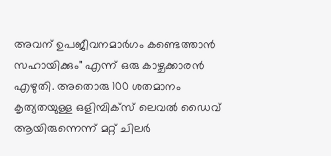അവന് ഉപജീവനമാർഗം കണ്ടെത്താൻ സഹായിക്കും" എന്ന് ഒരു കാഴ്ചക്കാരൻ എഴുതി. അതൊരു 100 ശതമാനം കൃത്യതയുള്ള ഒളിമ്പിക്സ് ലെവൽ ഡൈവ് ആയിരുന്നെന്ന് മറ്റ് ചിലർ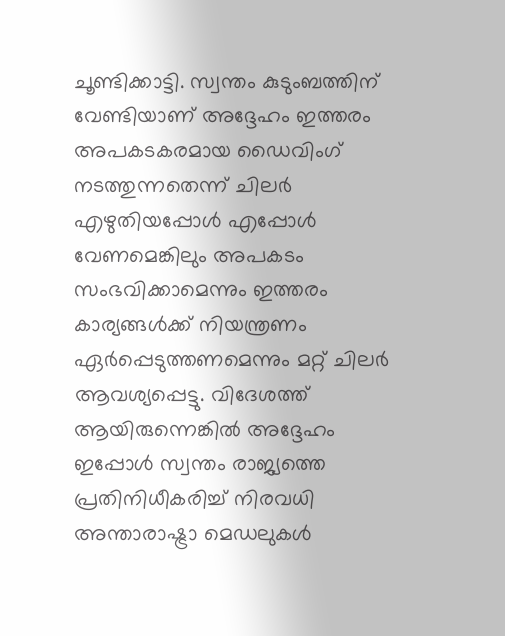ചൂണ്ടിക്കാട്ടി. സ്വന്തം കുടുംബത്തിന് വേണ്ടിയാണ് അദ്ദേഹം ഇത്തരം അപകടകരമായ ഡൈവിംഗ് നടത്തുന്നതെന്ന് ചിലർ എഴുതിയപ്പോൾ എപ്പോൾ വേണമെങ്കിലും അപകടം സംഭവിക്കാമെന്നും ഇത്തരം കാര്യങ്ങൾക്ക് നിയന്ത്രണം ഏർപ്പെടുത്തണമെന്നും മറ്റ് ചിലർ ആവശ്യപ്പെട്ടു. വിദേശത്ത് ആയിരുന്നെങ്കിൽ അദ്ദേഹം ഇപ്പോൾ സ്വന്തം രാജ്യത്തെ പ്രതിനിധീകരിച്ച് നിരവധി അന്താരാഷ്ട്രാ മെഡലുകൾ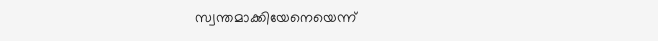സ്വന്തമാക്കിയേനെയെന്ന്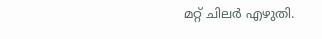മറ്റ് ചിലർ എഴുതി.